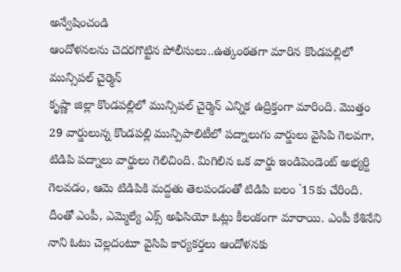అన్వేషించండి
ఆందోళనలను చెదరగొట్టిన పోలీసులు..ఉత్కంఠతగా మారిన కొండపల్లిలో మున్సిపల్ చైర్మెన్
కృష్ణా జిల్లా కొండపల్లిలో మున్సిపల్ చైర్మెన్ ఎన్నిక ఉద్రిక్తంగా మారింది. మొత్తం 29 వార్డులున్న కొండపల్లి మున్పిపాలిటీలో పద్నాలుగు వార్డులు వైసిపి గెలవగా, టిడిపి పద్నాలు వార్డులు గెలిచింది. మిగిలిన ఒక వార్డు ఇండిపెండెంట్ అభ్యర్ది గెలవడం, ఆమె టిడిపికి మద్దతు తెలపండంతో టిడిపి బలం `15కు చేరింది. దీంతో ఎంపీ, ఎమ్మెల్యే ఎక్స్ అఫిసియో ఓట్లు కీలంకంగా మారాయి. ఎంపీ కేశినేని నాని ఓటు చెల్లదంటూ వైసిపి కార్యకర్తలు ఆందోళనకు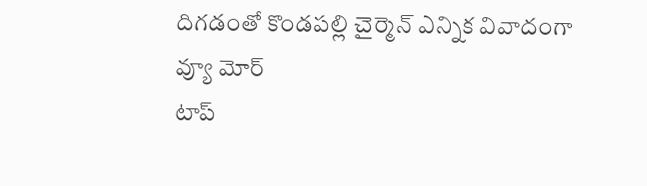దిగడంతో కొండపల్లి చైర్మెన్ ఎన్నిక వివాదంగా
వ్యూ మోర్
టాప్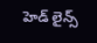హెడ్ లైన్స్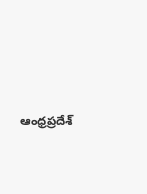ఆంధ్రప్రదేశ్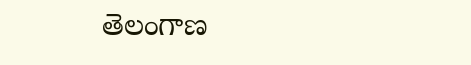తెలంగాణ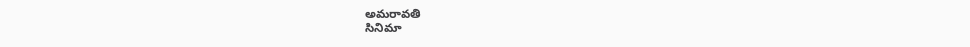అమరావతి
సినిమా